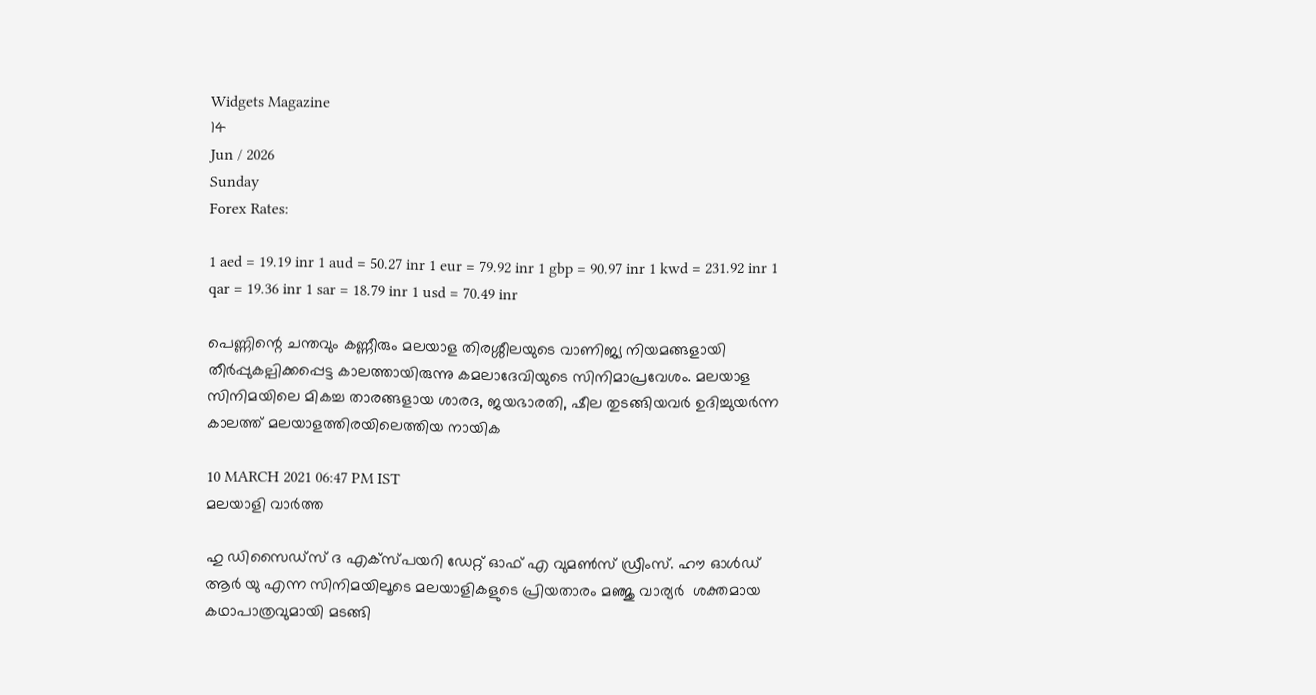Widgets Magazine
14
Jun / 2026
Sunday
Forex Rates:

1 aed = 19.19 inr 1 aud = 50.27 inr 1 eur = 79.92 inr 1 gbp = 90.97 inr 1 kwd = 231.92 inr 1 qar = 19.36 inr 1 sar = 18.79 inr 1 usd = 70.49 inr

പെണ്ണിന്റെ ചന്തവും കണ്ണീരും മലയാള തിരശ്ശീലയുടെ വാണിജ്യ നിയമങ്ങളായി തീര്‍പ്പുകല്പിക്കപ്പെട്ട കാലത്തായിരുന്നു കമലാദേവിയുടെ സിനിമാപ്രവേശം. മലയാള സിനിമയിലെ മികച്ച താരങ്ങളായ ശാരദ, ജയഭാരതി, ഷീല തുടങ്ങിയവര്‍ ഉദിച്ചുയര്‍ന്ന കാലത്ത് മലയാളത്തിരയിലെത്തിയ നായിക

10 MARCH 2021 06:47 PM IST
മലയാളി വാര്‍ത്ത

ഹു ഡിസൈഡ്‌സ് ദ എക്‌സ്പയറി ഡേറ്റ് ഓഫ് എ വുമണ്‍സ് ഡ്രീംസ്. ഹൗ ഓള്‍ഡ് ആര്‍ യു എന്ന സിനിമയിലൂടെ മലയാളികളുടെ പ്രിയതാരം മഞ്ജു വാര്യര്‍  ശക്തമായ കഥാപാത്രവുമായി മടങ്ങി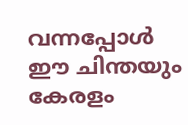വന്നപ്പോള്‍ ഈ ചിന്തയും കേരളം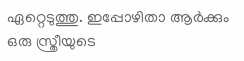ഏറ്റെടുത്തു. ഇപ്പോഴിതാ ആര്‍ക്കും ഒരു സ്ത്രീയുടെ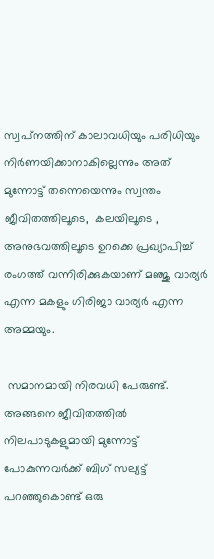സ്വപ്‌നത്തിന് കാലാവധിയും പരിധിയും നിര്‍ണയിക്കാനാകില്ലെന്നും അത് മുന്നോട്ട് തന്നെയെന്നും സ്വന്തം ജീവിതത്തിലൂടെ,  കലയിലൂടെ , അനുഭവത്തിലൂടെ ഉറക്കെ പ്രഖ്യാപിച്ച് രംഗത്ത് വന്നിരിക്കുകയാണ് മഞ്ജു വാര്യര്‍ എന്ന മകളും ഗിരിജാ വാര്യര്‍ എന്ന അമ്മയും.

 സമാനമായി നിരവധി പേരുണ്ട്. അങ്ങനെ ജീവിതത്തില്‍ നിലപാടുകളുമായി മുന്നോട്ട് പോകുന്നവര്‍ക്ക് ബിഗ് സല്യട്ട് പറഞ്ഞുകൊണ്ട് ഒരു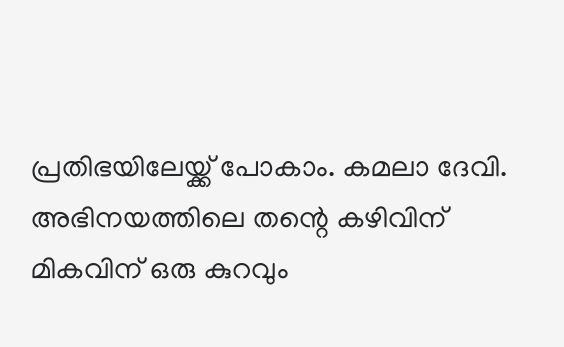പ്രതിഭയിലേയ്ക്ക് പോകാം. കമലാ ദേവി. അഭിനയത്തിലെ തന്റെ കഴിവിന് മികവിന് ഒരു കുറവും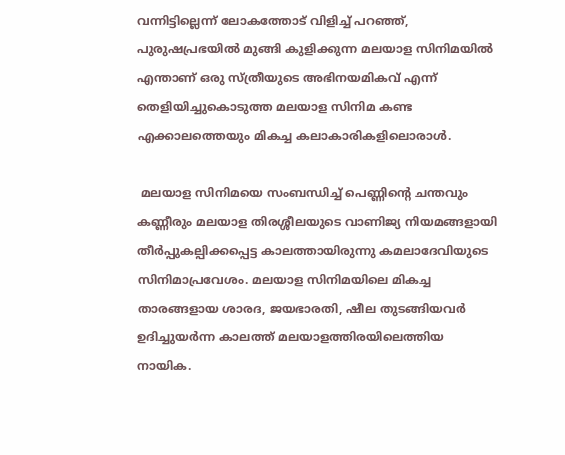വന്നിട്ടില്ലെന്ന് ലോകത്തോട് വിളിച്ച് പറഞ്ഞ്, പുരുഷപ്രഭയില്‍ മുങ്ങി കുളിക്കുന്ന മലയാള സിനിമയില്‍ എന്താണ് ഒരു സ്ത്രീയുടെ അഭിനയമികവ് എന്ന് തെളിയിച്ചുകൊടുത്ത മലയാള സിനിമ കണ്ട എക്കാലത്തെയും മികച്ച കലാകാരികളിലൊരാള്‍.

 മലയാള സിനിമയെ സംബന്ധിച്ച് പെണ്ണിന്റെ ചന്തവും കണ്ണീരും മലയാള തിരശ്ശീലയുടെ വാണിജ്യ നിയമങ്ങളായി തീര്‍പ്പുകല്പിക്കപ്പെട്ട കാലത്തായിരുന്നു കമലാദേവിയുടെ  സിനിമാപ്രവേശം. മലയാള സിനിമയിലെ മികച്ച താരങ്ങളായ ശാരദ, ജയഭാരതി, ഷീല തുടങ്ങിയവര്‍ ഉദിച്ചുയര്‍ന്ന കാലത്ത് മലയാളത്തിരയിലെത്തിയ നായിക.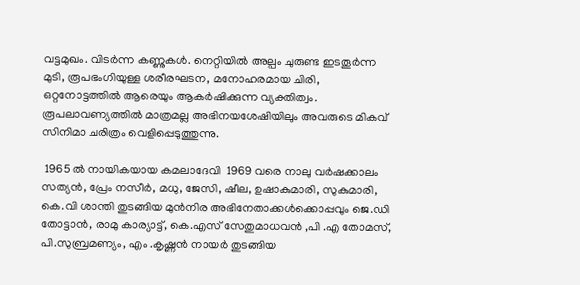വട്ടമുഖം. വിടര്‍ന്ന കണ്ണുകള്‍. നെറ്റിയില്‍ അല്പം ചുരുണ്ട ഇടതൂര്‍ന്ന മുടി, രൂപഭംഗിയുള്ള ശരീരഘടന, മനോഹരമായ ചിരി, ഒറ്റനോട്ടത്തില്‍ ആരെയും ആകര്‍ഷിക്കുന്ന വ്യക്തിത്വം. രൂപലാവണ്യത്തില്‍ മാത്രമല്ല അഭിനയശേഷിയിലും അവരുടെ മികവ് സിനിമാ ചരിത്രം വെളിപ്പെടുത്തുന്നു.

 1965 ല്‍ നായികയായ കമലാദേവി  1969 വരെ നാലു വര്‍ഷക്കാലം സത്യന്‍, പ്രേം നസീര്‍, മധു, ജേസി, ഷീല, ഉഷാകുമാരി, സുകുമാരി, കെ.വി ശാന്തി തുടങ്ങിയ മുന്‍നിര അഭിനേതാക്കള്‍ക്കൊപ്പവും ജെ.ഡി തോട്ടാന്‍, രാമു കാര്യാട്ട്, കെ.എസ് സേതുമാധവന്‍ ,പി .എ തോമസ്, പി.സുബ്രമണ്യം, എം .കൃഷ്ണന്‍ നായര്‍ തുടങ്ങിയ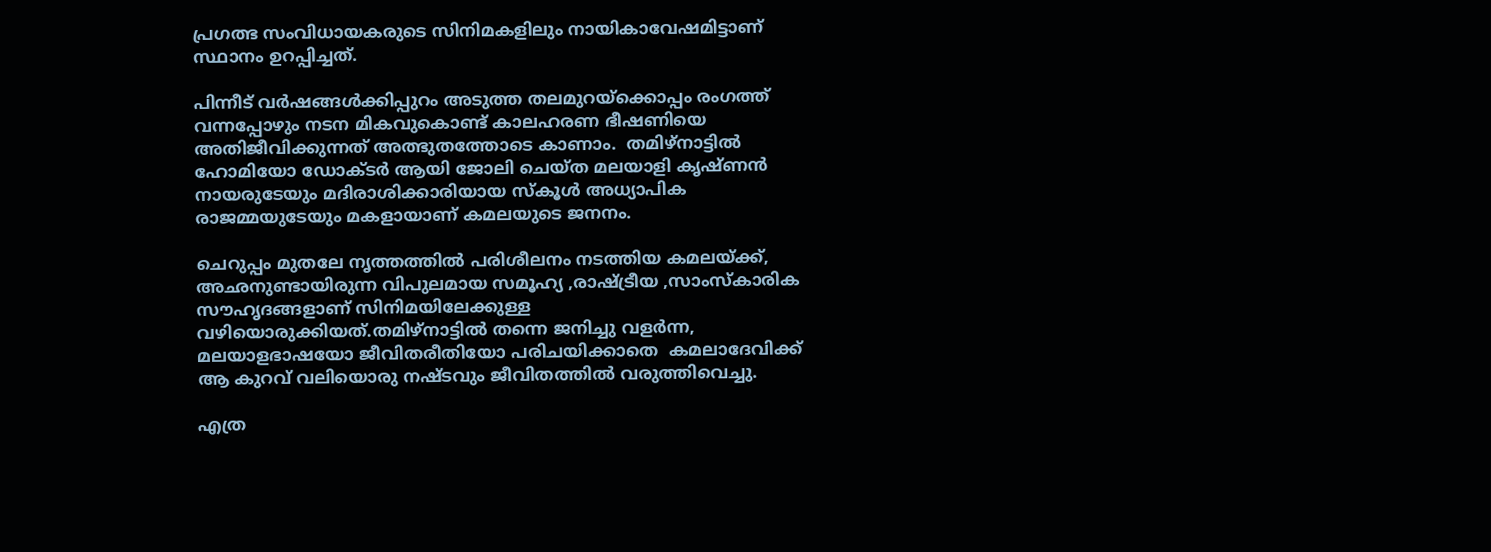പ്രഗത്ഭ സംവിധായകരുടെ സിനിമകളിലും നായികാവേഷമിട്ടാണ് സ്ഥാനം ഉറപ്പിച്ചത്.

പിന്നീട് വര്‍ഷങ്ങള്‍ക്കിപ്പുറം അടുത്ത തലമുറയ്‌ക്കൊപ്പം രംഗത്ത് വന്നപ്പോഴും നടന മികവുകൊണ്ട് കാലഹരണ ഭീഷണിയെ അതിജീവിക്കുന്നത് അത്ഭുതത്തോടെ കാണാം.  തമിഴ്‌നാട്ടില്‍ ഹോമിയോ ഡോക്ടര്‍ ആയി ജോലി ചെയ്ത മലയാളി കൃഷ്ണന്‍ നായരുടേയും മദിരാശിക്കാരിയായ സ്‌കൂള്‍ അധ്യാപിക രാജമ്മയുടേയും മകളായാണ് കമലയുടെ ജനനം.

ചെറുപ്പം മുതലേ നൃത്തത്തില്‍ പരിശീലനം നടത്തിയ കമലയ്ക്ക്, അഛനുണ്ടായിരുന്ന വിപുലമായ സമൂഹ്യ ,രാഷ്ട്രീയ ,സാംസ്‌കാരിക  സൗഹൃദങ്ങളാണ് സിനിമയിലേക്കുള്ള വഴിയൊരുക്കിയത്.തമിഴ്‌നാട്ടില്‍ തന്നെ ജനിച്ചു വളര്‍ന്ന, മലയാളഭാഷയോ ജീവിതരീതിയോ പരിചയിക്കാതെ  കമലാദേവിക്ക് ആ കുറവ് വലിയൊരു നഷ്ടവും ജീവിതത്തില്‍ വരുത്തിവെച്ചു.

എത്ര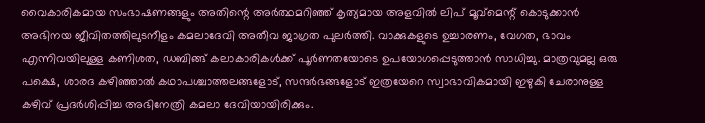വൈകാരികമായ സംഭാഷണങ്ങളും അതിന്റെ അര്‍ത്ഥമറിഞ്ഞ് കൃത്യമായ അളവില്‍ ലിപ് മൂവ്‌മെന്റ് കൊടുക്കാന്‍ അഭിനയ ജീവിതത്തിലുടനീളം കമലാദേവി അതീവ ജാഗ്രത പുലര്‍ത്തി. വാക്കുകളുടെ ഉച്ചാരണം, വേഗത, ഭാവം  എന്നിവയിലുള്ള കണിശത, ഡബിങ്ങ് കലാകാരികള്‍ക്ക് പൂര്‍ണതയോടെ ഉപയോഗപ്പെടുത്താന്‍ സാധിച്ചു. മാത്രവുമല്ല ഒരു പക്ഷെ, ശാരദ കഴിഞ്ഞാല്‍ കഥാപശ്ചാത്തലങ്ങളോട്, സന്ദര്‍ഭങ്ങളോട് ഇത്രയേറെ സ്വാഭാവികമായി ഇഴുകി ചേരാനുള്ള കഴിവ് പ്രദര്‍ശിപ്പിച്ച അഭിനേത്രി കമലാ ദേവിയായിരിക്കും.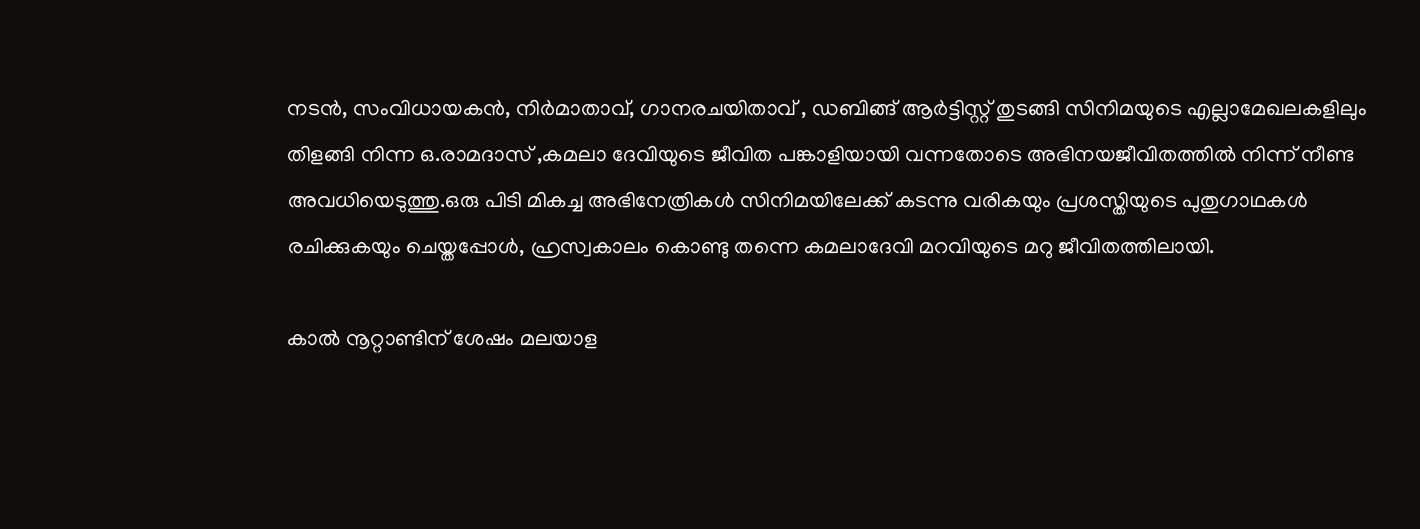നടന്‍, സംവിധായകന്‍, നിര്‍മാതാവ്, ഗാനരചയിതാവ് , ഡബിങ്ങ് ആര്‍ട്ടിസ്റ്റ് തുടങ്ങി സിനിമയുടെ എല്ലാമേഖലകളിലും തിളങ്ങി നിന്ന ഒ.രാമദാസ് ,കമലാ ദേവിയുടെ ജീവിത പങ്കാളിയായി വന്നതോടെ അഭിനയജീവിതത്തില്‍ നിന്ന് നീണ്ട അവധിയെടുത്തു.ഒരു പിടി മികച്ച അഭിനേത്രികള്‍ സിനിമയിലേക്ക് കടന്നു വരികയും പ്രശസ്തിയുടെ പുതുഗാഥകള്‍ രചിക്കുകയും ചെയ്തപ്പോള്‍, ഹ്രസ്വകാലം കൊണ്ടു തന്നെ കമലാദേവി മറവിയുടെ മറു ജീവിതത്തിലായി.

കാല്‍ നൂറ്റാണ്ടിന് ശേഷം മലയാള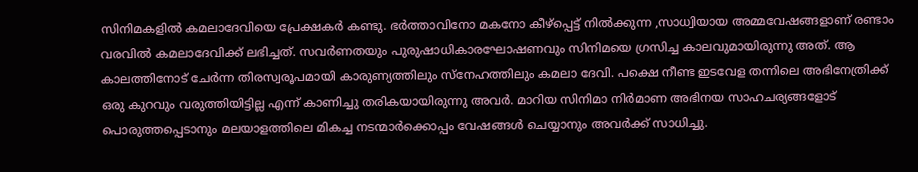സിനിമകളില്‍ കമലാദേവിയെ പ്രേക്ഷകര്‍ കണ്ടു. ഭര്‍ത്താവിനോ മകനോ കീഴ്‌പ്പെട്ട് നില്‍ക്കുന്ന ,സാധ്വിയായ അമ്മവേഷങ്ങളാണ് രണ്ടാം വരവില്‍ കമലാദേവിക്ക് ലഭിച്ചത്. സവര്‍ണതയും പുരുഷാധികാരഘോഷണവും സിനിമയെ ഗ്രസിച്ച കാലവുമായിരുന്നു അത്. ആ കാലത്തിനോട് ചേര്‍ന്ന തിരസ്വരൂപമായി കാരുണ്യത്തിലും സ്‌നേഹത്തിലും കമലാ ദേവി. പക്ഷെ നീണ്ട ഇടവേള തന്നിലെ അഭിനേത്രിക്ക് ഒരു കുറവും വരുത്തിയിട്ടില്ല എന്ന് കാണിച്ചു തരികയായിരുന്നു അവര്‍. മാറിയ സിനിമാ നിര്‍മാണ അഭിനയ സാഹചര്യങ്ങളോട് പൊരുത്തപ്പെടാനും മലയാളത്തിലെ മികച്ച നടന്മാര്‍ക്കൊപ്പം വേഷങ്ങള്‍ ചെയ്യാനും അവര്‍ക്ക് സാധിച്ചു.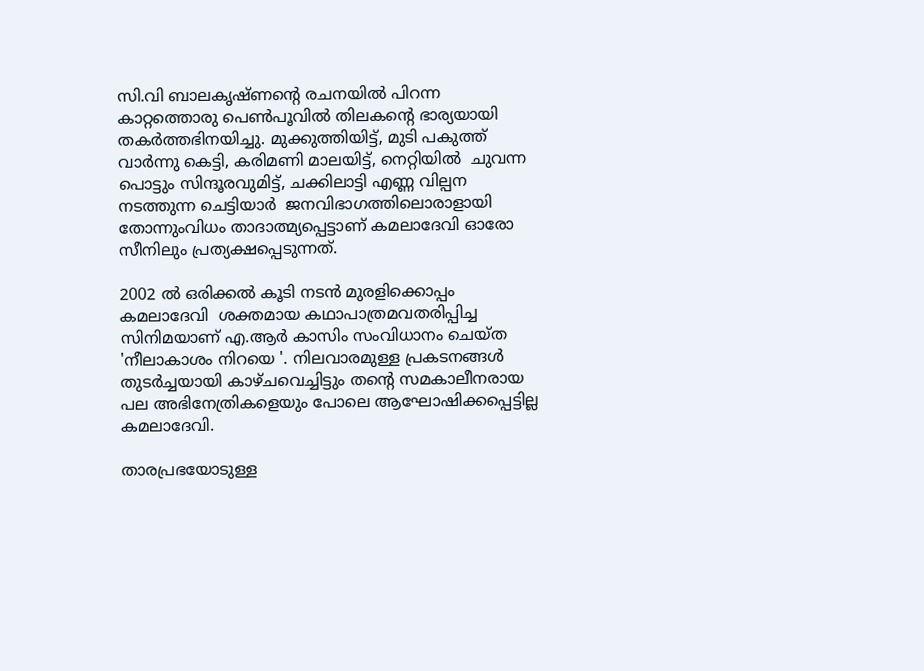സി.വി ബാലകൃഷ്ണന്റെ രചനയില്‍ പിറന്ന കാറ്റത്തൊരു പെണ്‍പൂവില്‍ തിലകന്റെ ഭാര്യയായി തകര്‍ത്തഭിനയിച്ചു. മുക്കുത്തിയിട്ട്, മുടി പകുത്ത് വാര്‍ന്നു കെട്ടി, കരിമണി മാലയിട്ട്, നെറ്റിയില്‍  ചുവന്ന പൊട്ടും സിന്ദൂരവുമിട്ട്, ചക്കിലാട്ടി എണ്ണ വില്പന നടത്തുന്ന ചെട്ടിയാര്‍  ജനവിഭാഗത്തിലൊരാളായി തോന്നുംവിധം താദാത്മ്യപ്പെട്ടാണ് കമലാദേവി ഓരോ സീനിലും പ്രത്യക്ഷപ്പെടുന്നത്.

2002 ല്‍ ഒരിക്കല്‍ കൂടി നടന്‍ മുരളിക്കൊപ്പം കമലാദേവി  ശക്തമായ കഥാപാത്രമവതരിപ്പിച്ച സിനിമയാണ് എ.ആര്‍ കാസിം സംവിധാനം ചെയ്ത 'നീലാകാശം നിറയെ '. നിലവാരമുള്ള പ്രകടനങ്ങള്‍ തുടര്‍ച്ചയായി കാഴ്ചവെച്ചിട്ടും തന്റെ സമകാലീനരായ പല അഭിനേത്രികളെയും പോലെ ആഘോഷിക്കപ്പെട്ടില്ല കമലാദേവി.

താരപ്രഭയോടുള്ള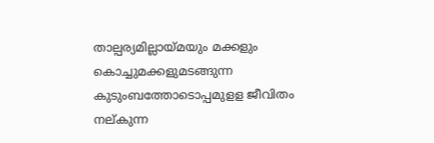താല്പര്യമില്ലായ്മയും മക്കളും കൊച്ചുമക്കളുമടങ്ങുന്ന കുടുംബത്തോടൊപ്പമുളള ജീവിതം നല്കുന്ന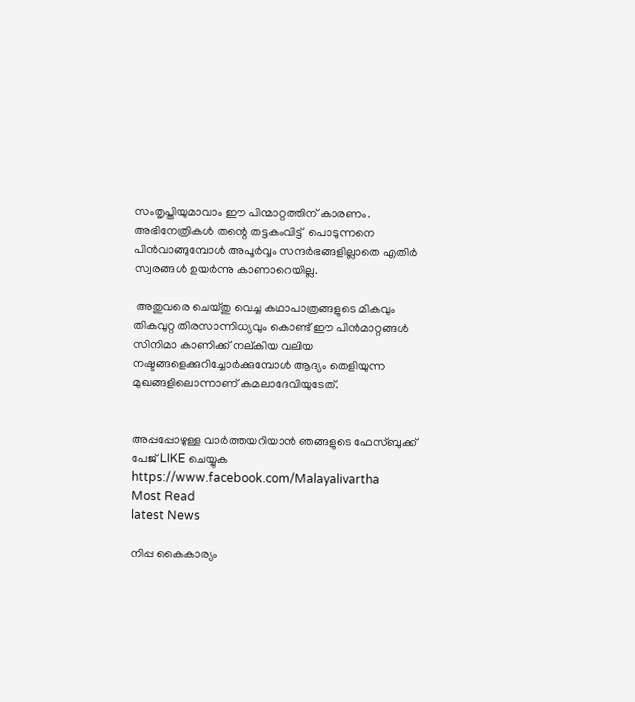സംതൃപ്തിയുമാവാം ഈ പിന്മാറ്റത്തിന് കാരണം.  അഭിനേത്രികള്‍ തന്റെ തട്ടകംവിട്ട്  പൊടുന്നനെ പിന്‍വാങ്ങുമ്പോള്‍ അപൂര്‍വ്വം സന്ദര്‍ഭങ്ങളില്ലാതെ എതിര്‍ സ്വരങ്ങള്‍ ഉയര്‍ന്നു കാണാറെയില്ല.

 അതുവരെ ചെയ്തു വെച്ച കഥാപാത്രങ്ങളുടെ മികവും തികവുറ്റ തിരസാന്നിധ്യവും കൊണ്ട് ഈ പിന്‍മാറ്റങ്ങള്‍ സിനിമാ കാണിക്ക് നല്കിയ വലിയ നഷ്ടങ്ങളെക്കുറിച്ചോര്‍ക്കുമ്പോള്‍ ആദ്യം തെളിയുന്ന മുഖങ്ങളിലൊന്നാണ് കമലാദേവിയുടേത്.


അപ്പപ്പോഴുള്ള വാര്‍ത്തയറിയാന്‍ ഞങ്ങളുടെ ഫേസ്‌ബുക്ക്‌ പേജ് LIKE ചെയ്യുക
https://www.facebook.com/Malayalivartha
Most Read
latest News

നിപ്പ കൈകാര്യം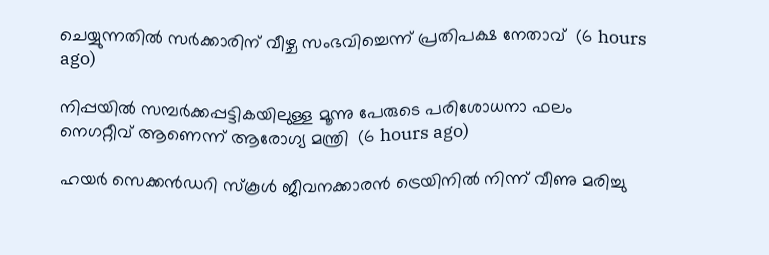ചെയ്യുന്നതില്‍ സര്‍ക്കാരിന് വീഴ്ച സംഭവിച്ചെന്ന് പ്രതിപക്ഷ നേതാവ്  (6 hours ago)

നിപ്പയില്‍ സമ്പര്‍ക്കപ്പട്ടികയിലുള്ള മൂന്നു പേരുടെ പരിശോധനാ ഫലം നെഗറ്റീവ് ആണെന്ന് ആരോഗ്യ മന്ത്രി  (6 hours ago)

ഹയര്‍ സെക്കന്‍ഡറി സ്‌കൂള്‍ ജീവനക്കാരന്‍ ട്രെയിനില്‍ നിന്ന് വീണു മരിച്ചു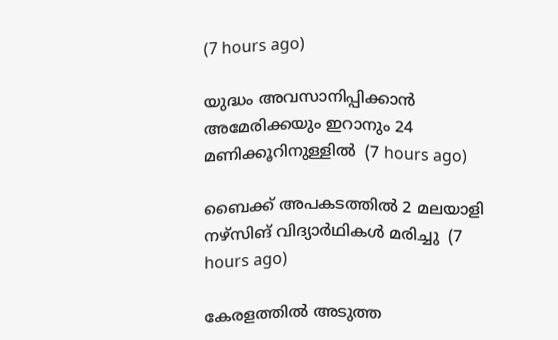(7 hours ago)

യുദ്ധം അവസാനിപ്പിക്കാന്‍ അമേരിക്കയും ഇറാനും 24 മണിക്കൂറിനുള്ളില്‍  (7 hours ago)

ബൈക്ക് അപകടത്തില്‍ 2 മലയാളി നഴ്‌സിങ് വിദ്യാര്‍ഥികള്‍ മരിച്ചു  (7 hours ago)

കേരളത്തില്‍ അടുത്ത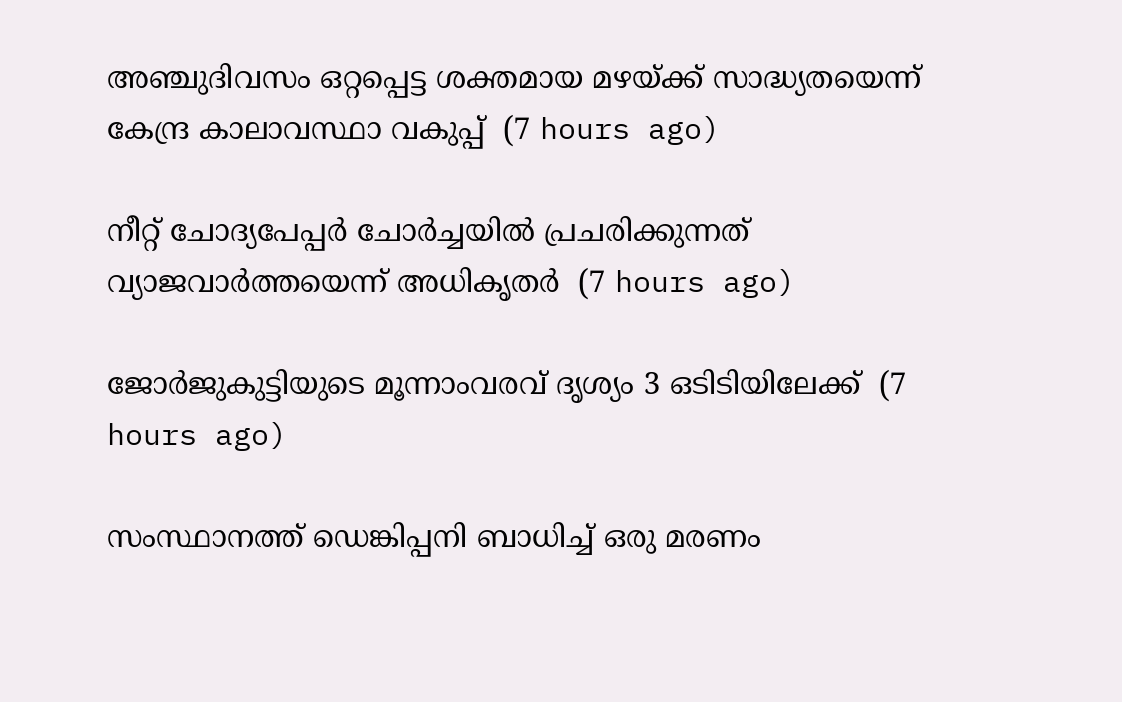അഞ്ചുദിവസം ഒറ്റപ്പെട്ട ശക്തമായ മഴയ്ക്ക് സാദ്ധ്യതയെന്ന് കേന്ദ്ര കാലാവസ്ഥാ വകുപ്പ്  (7 hours ago)

നീറ്റ് ചോദ്യപേപ്പര്‍ ചോര്‍ച്ചയില്‍ പ്രചരിക്കുന്നത് വ്യാജവാര്‍ത്തയെന്ന് അധികൃതര്‍  (7 hours ago)

ജോര്‍ജുകുട്ടിയുടെ മൂന്നാംവരവ് ദൃശ്യം 3 ഒടിടിയിലേക്ക്  (7 hours ago)

സംസ്ഥാനത്ത് ഡെങ്കിപ്പനി ബാധിച്ച് ഒരു മരണം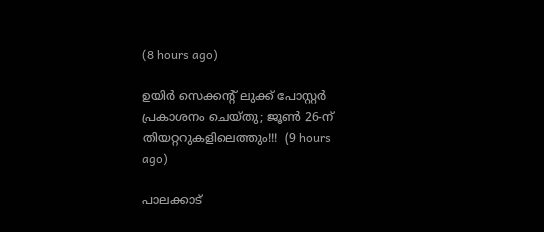(8 hours ago)

ഉയിർ സെക്കൻ്റ് ലുക്ക് പോസ്റ്റർ പ്രകാശനം ചെയ്തു; ജൂൺ 26-ന് തിയറ്ററുകളിലെത്തും!!!  (9 hours ago)

പാലക്കാട്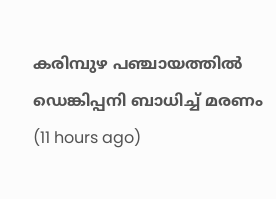കരിമ്പുഴ പഞ്ചായത്തിൽ ഡെങ്കിപ്പനി ബാധിച്ച് മരണം  (11 hours ago)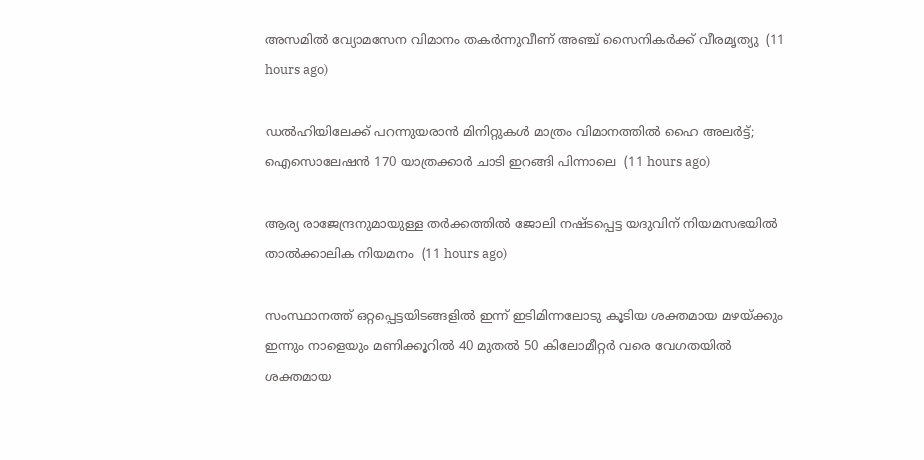അസമിൽ വ്യോമസേന വിമാനം തകർന്നുവീണ് അഞ്ച് സൈനികർക്ക് വീരമൃത്യു  (11 hours ago)

ഡൽഹിയിലേക്ക് പറന്നുയരാൻ മിനിറ്റുകൾ മാത്രം വിമാനത്തിൽ ഹൈ അലർട്ട്; ഐസൊലേഷൻ 170 യാത്രക്കാർ ചാടി ഇറങ്ങി പിന്നാലെ  (11 hours ago)

ആര്യ രാജേന്ദ്രനുമായുള്ള തര്‍ക്കത്തില്‍ ജോലി നഷ്ടപ്പെട്ട യദുവിന് നിയമസഭയില്‍ താല്‍ക്കാലിക നിയമനം  (11 hours ago)

സംസ്ഥാനത്ത് ഒറ്റപ്പെട്ടയിടങ്ങളിൽ ഇന്ന് ഇടിമിന്നലോടു കൂടിയ ശക്തമായ മഴയ്‌ക്കും ഇന്നും നാളെയും മണിക്കൂറിൽ 40 മുതൽ 50 കിലോമീറ്റർ വരെ വേഗതയിൽ ശക്തമായ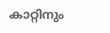കാറ്റിനും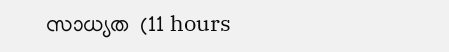സാധ്യത  (11 hours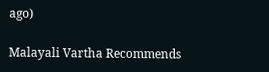ago)

Malayali Vartha Recommends